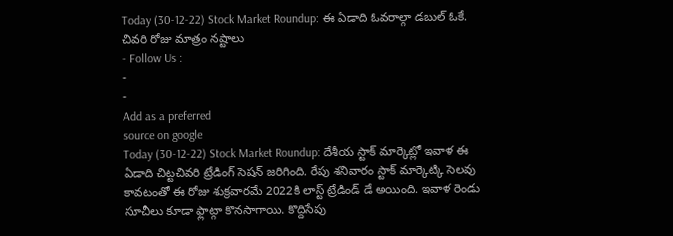Today (30-12-22) Stock Market Roundup: ఈ ఏడాది ఓవరాల్గా డబుల్ ఓకే. చివరి రోజు మాత్రం నష్టాలు
- Follow Us :
-
-
Add as a preferred
source on google
Today (30-12-22) Stock Market Roundup: దేశీయ స్టాక్ మార్కెట్లో ఇవాళ ఈ ఏడాది చిట్టచివరి ట్రేడింగ్ సెషన్ జరిగింది. రేపు శనివారం స్టాక్ మార్కెట్కి సెలవు కావటంతో ఈ రోజు శుక్రవారమే 2022కి లాస్ట్ ట్రేడిండ్ డే అయింది. ఇవాళ రెండు సూచీలు కూడా ఫ్లాట్గా కొనసాగాయి. కొద్దిసేపు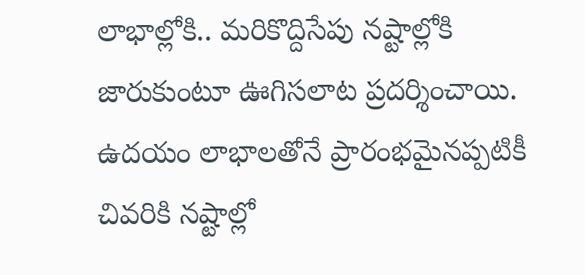లాభాల్లోకి.. మరికొద్దిసేపు నష్టాల్లోకి జారుకుంటూ ఊగిసలాట ప్రదర్శించాయి.
ఉదయం లాభాలతోనే ప్రారంభమైనప్పటికీ చివరికి నష్టాల్లో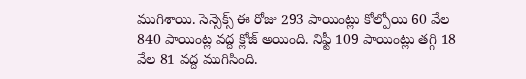ముగిశాయి. సెన్సెక్స్ ఈ రోజు 293 పాయింట్లు కోల్పోయి 60 వేల 840 పాయింట్ల వద్ద క్లోజ్ అయింది. నిఫ్టీ 109 పాయింట్లు తగ్గి 18 వేల 81 వద్ద ముగిసింది.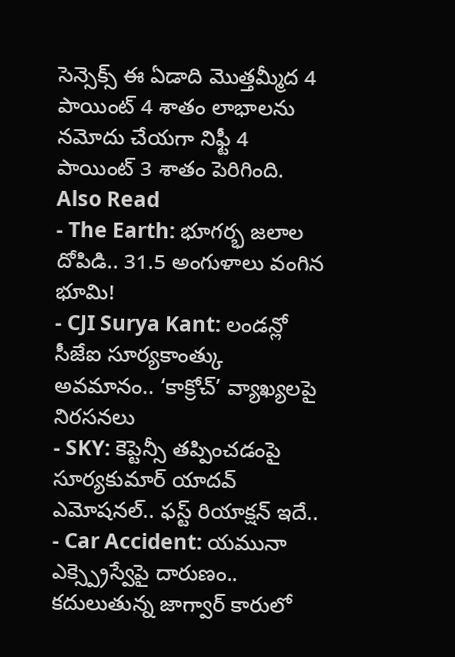సెన్సెక్స్ ఈ ఏడాది మొత్తమ్మీద 4 పాయింట్ 4 శాతం లాభాలను నమోదు చేయగా నిఫ్టీ 4 పాయింట్ 3 శాతం పెరిగింది.
Also Read
- The Earth: భూగర్భ జలాల దోపిడి.. 31.5 అంగుళాలు వంగిన భూమి!
- CJI Surya Kant: లండన్లో సీజేఐ సూర్యకాంత్కు అవమానం.. ‘కాక్రోచ్’ వ్యాఖ్యలపై నిరసనలు
- SKY: కెప్టెన్సీ తప్పించడంపై సూర్యకుమార్ యాదవ్ ఎమోషనల్.. ఫస్ట్ రియాక్షన్ ఇదే..
- Car Accident: యమునా ఎక్స్ప్రెస్వేపై దారుణం.. కదులుతున్న జాగ్వార్ కారులో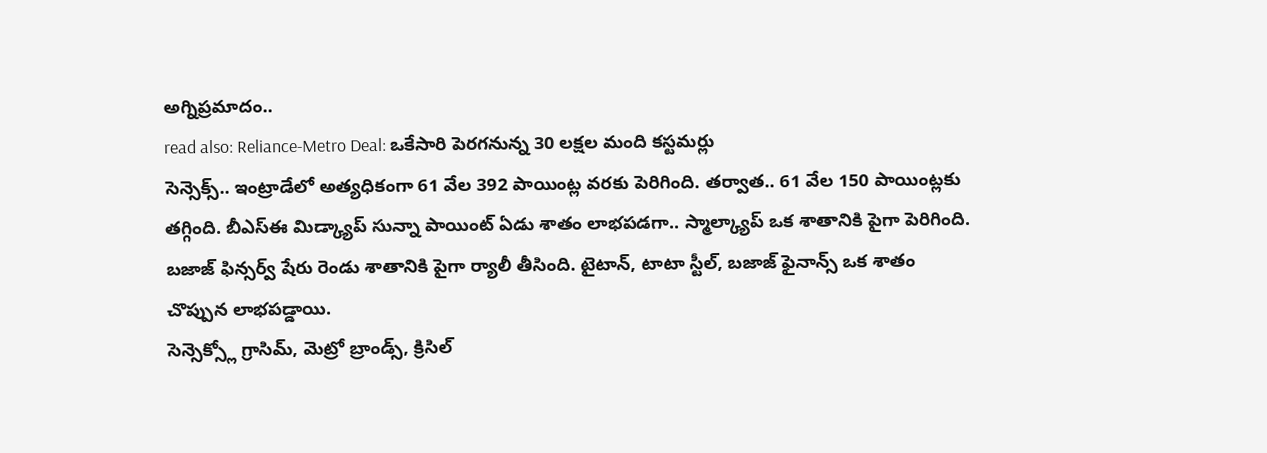అగ్నిప్రమాదం..
read also: Reliance-Metro Deal: ఒకేసారి పెరగనున్న 30 లక్షల మంది కస్టమర్లు
సెన్సెక్స్.. ఇంట్రాడేలో అత్యధికంగా 61 వేల 392 పాయింట్ల వరకు పెరిగింది. తర్వాత.. 61 వేల 150 పాయింట్లకు తగ్గింది. బీఎస్ఈ మిడ్క్యాప్ సున్నా పాయింట్ ఏడు శాతం లాభపడగా.. స్మాల్క్యాప్ ఒక శాతానికి పైగా పెరిగింది. బజాజ్ ఫిన్సర్వ్ షేరు రెండు శాతానికి పైగా ర్యాలీ తీసింది. టైటాన్, టాటా స్టీల్, బజాజ్ ఫైనాన్స్ ఒక శాతం చొప్పున లాభపడ్డాయి.
సెన్సెక్స్లో గ్రాసిమ్, మెట్రో బ్రాండ్స్, క్రిసిల్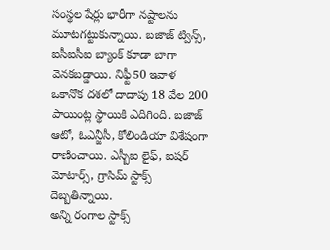సంస్థల షేర్లు భారీగా నష్టాలను మూటగట్టుకున్నాయి. బజాజ్ ట్విన్స్, ఐసీఐసీఐ బ్యాంక్ కూడా బాగా వెనకబడ్డాయి. నిఫ్టీ50 ఇవాళ ఒకానొక దశలో దాదాపు 18 వేల 200 పాయింట్ల స్థాయికి ఎదిగింది. బజాజ్ ఆటో, ఓఎన్జీసీ, కోలిండియా విశేషంగా రాణించాయి. ఎస్బీఐ లైఫ్, ఐషర్ మోటార్స్, గ్రాసిమ్ స్టాక్స్ దెబ్బతిన్నాయి.
అన్ని రంగాల స్టాక్స్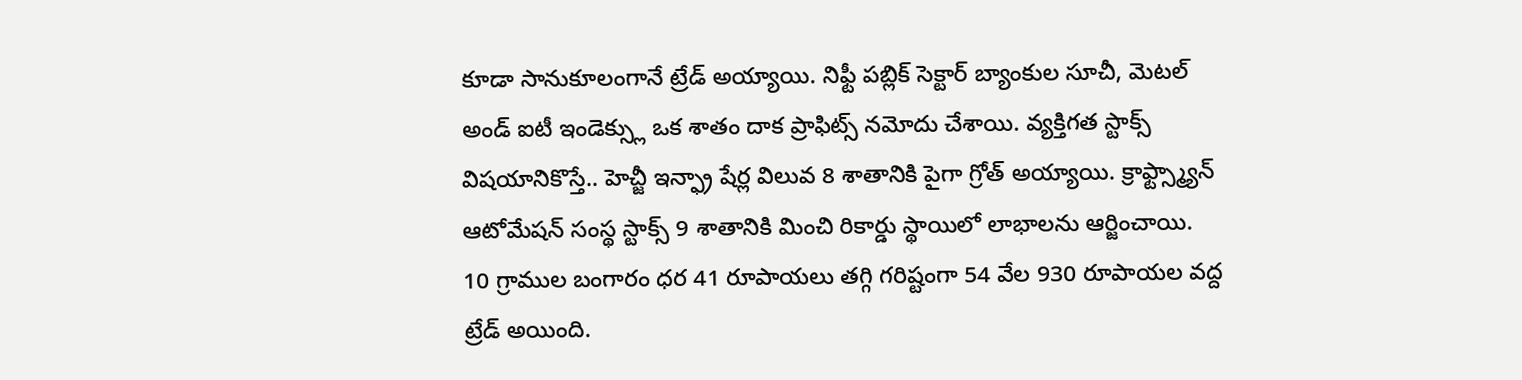కూడా సానుకూలంగానే ట్రేడ్ అయ్యాయి. నిఫ్టీ పబ్లిక్ సెక్టార్ బ్యాంకుల సూచీ, మెటల్ అండ్ ఐటీ ఇండెక్స్లు ఒక శాతం దాక ప్రాఫిట్స్ నమోదు చేశాయి. వ్యక్తిగత స్టాక్స్ విషయానికొస్తే.. హెచ్జీ ఇన్ఫ్రా షేర్ల విలువ 8 శాతానికి పైగా గ్రోత్ అయ్యాయి. క్రాఫ్ట్స్మ్యాన్ ఆటోమేషన్ సంస్థ స్టాక్స్ 9 శాతానికి మించి రికార్డు స్థాయిలో లాభాలను ఆర్జించాయి.
10 గ్రాముల బంగారం ధర 41 రూపాయలు తగ్గి గరిష్టంగా 54 వేల 930 రూపాయల వద్ద ట్రేడ్ అయింది.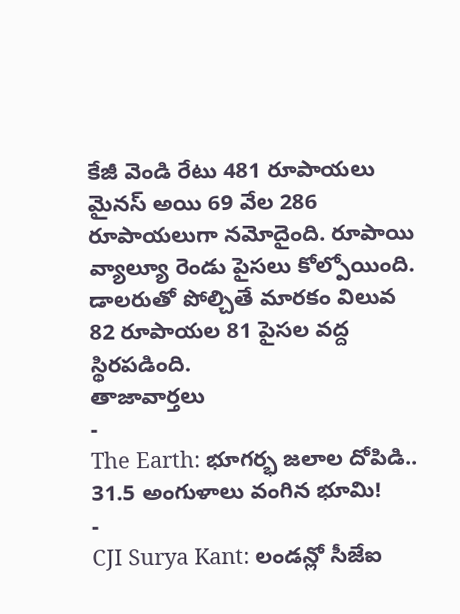కేజీ వెండి రేటు 481 రూపాయలు మైనస్ అయి 69 వేల 286 రూపాయలుగా నమోదైంది. రూపాయి వ్యాల్యూ రెండు పైసలు కోల్పోయింది. డాలరుతో పోల్చితే మారకం విలువ 82 రూపాయల 81 పైసల వద్ద స్థిరపడింది.
తాజావార్తలు
-
The Earth: భూగర్భ జలాల దోపిడి.. 31.5 అంగుళాలు వంగిన భూమి!
-
CJI Surya Kant: లండన్లో సీజేఐ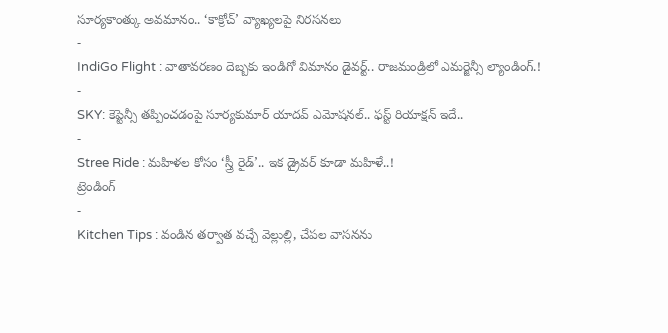సూర్యకాంత్కు అవమానం.. ‘కాక్రోచ్’ వ్యాఖ్యలపై నిరసనలు
-
IndiGo Flight : వాతావరణం దెబ్బకు ఇండిగో విమానం డైవర్ట్.. రాజమండ్రిలో ఎమర్జెన్సీ ల్యాండింగ్.!
-
SKY: కెప్టెన్సీ తప్పించడంపై సూర్యకుమార్ యాదవ్ ఎమోషనల్.. ఫస్ట్ రియాక్షన్ ఇదే..
-
Stree Ride : మహిళల కోసం ‘స్త్రీ రైడ్’.. ఇక డ్రైవర్ కూడా మహిళే..!
ట్రెండింగ్
-
Kitchen Tips : వండిన తర్వాత వచ్చే వెల్లుల్లి, చేపల వాసనను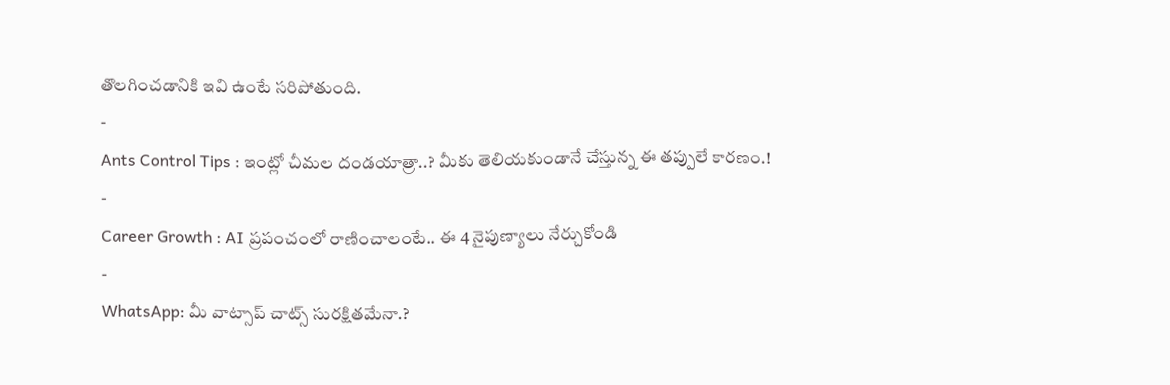తొలగించడానికి ఇవి ఉంటే సరిపోతుంది.
-
Ants Control Tips : ఇంట్లో చీమల దండయాత్రా..? మీకు తెలియకుండానే చేస్తున్న ఈ తప్పులే కారణం.!
-
Career Growth : AI ప్రపంచంలో రాణించాలంటే.. ఈ 4 నైపుణ్యాలు నేర్చుకోండి
-
WhatsApp: మీ వాట్సాప్ చాట్స్ సురక్షితమేనా.?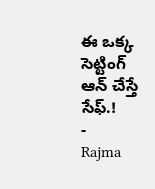ఈ ఒక్క సెట్టింగ్ ఆన్ చేస్తే సేఫ్.!
-
Rajma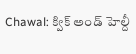Chawal: క్విక్ అండ్ హెల్దీ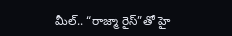మీల్.. “రాజ్మా రైస్”తో హై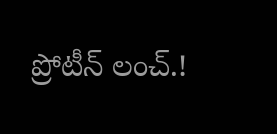ప్రోటీన్ లంచ్.!